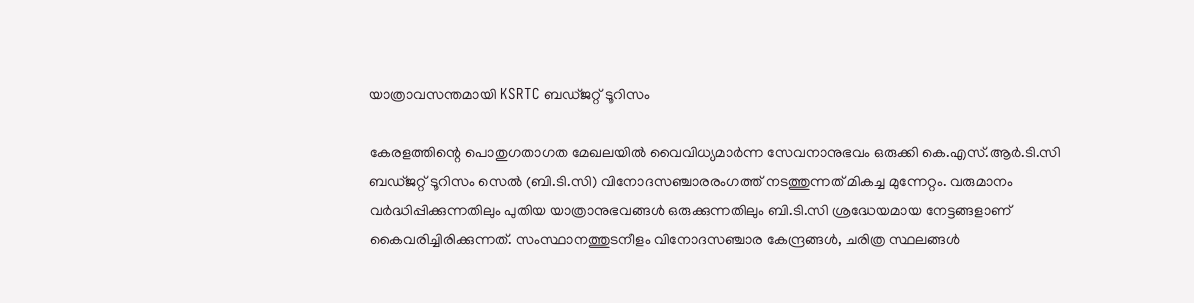യാത്രാവസന്തമായി KSRTC ബഡ്ജറ്റ് ടൂറിസം

കേരളത്തിന്റെ പൊതുഗതാഗത മേഖലയിൽ വൈവിധ്യമാർന്ന സേവനാനുഭവം ഒരുക്കി കെ.എസ്.ആർ.ടി.സി ബഡ്ജറ്റ് ടൂറിസം സെൽ (ബി.ടി.സി) വിനോദസഞ്ചാരരംഗത്ത് നടത്തുന്നത് മികച്ച മുന്നേറ്റം. വരുമാനം വർദ്ധിപ്പിക്കുന്നതിലും പുതിയ യാത്രാനുഭവങ്ങൾ ഒരുക്കുന്നതിലും ബി.ടി.സി ശ്രദ്ധേയമായ നേട്ടങ്ങളാണ് കൈവരിച്ചിരിക്കുന്നത്. സംസ്ഥാനത്തുടനീളം വിനോദസഞ്ചാര കേന്ദ്രങ്ങൾ, ചരിത്ര സ്ഥലങ്ങൾ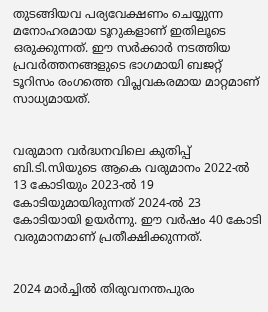തുടങ്ങിയവ പര്യവേക്ഷണം ചെയ്യുന്ന മനോഹരമായ ടൂറുകളാണ് ഇതിലൂടെ ഒരുക്കുന്നത്. ഈ സർക്കാർ നടത്തിയ പ്രവർത്തനങ്ങളുടെ ഭാഗമായി ബജറ്റ് ടൂറിസം രംഗത്തെ വിപ്ലവകരമായ മാറ്റമാണ് സാധ്യമായത്.


വരുമാന വർദ്ധനവിലെ കുതിപ്പ് ബി.ടി.സിയുടെ ആകെ വരുമാനം 2022-ൽ 13 കോടിയും 2023-ൽ 19 കോടിയുമായിരുന്നത് 2024-ൽ 23 കോടിയായി ഉയർന്നു. ഈ വർഷം 40 കോടി വരുമാനമാണ് പ്രതീക്ഷിക്കുന്നത്.


2024 മാർച്ചിൽ തിരുവനന്തപുരം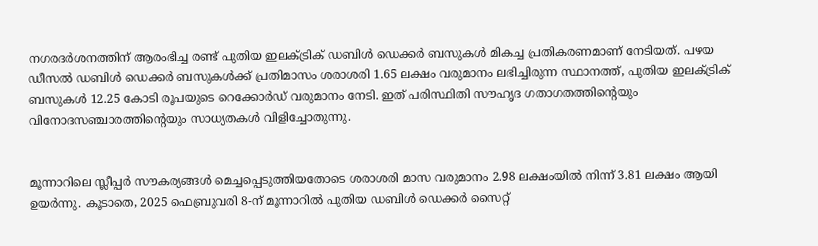നഗരദർശനത്തിന് ആരംഭിച്ച രണ്ട് പുതിയ ഇലക്ട്രിക് ഡബിൾ ഡെക്കർ ബസുകൾ മികച്ച പ്രതികരണമാണ് നേടിയത്. പഴയ ഡീസൽ ഡബിൾ ഡെക്കർ ബസുകൾക്ക് പ്രതിമാസം ശരാശരി 1.65 ലക്ഷം വരുമാനം ലഭിച്ചിരുന്ന സ്ഥാനത്ത്, പുതിയ ഇലക്ട്രിക് ബസുകൾ 12.25 കോടി രൂപയുടെ റെക്കോർഡ് വരുമാനം നേടി. ഇത് പരിസ്ഥിതി സൗഹൃദ ഗതാഗതത്തിന്റെയും വിനോദസഞ്ചാരത്തിന്റെയും സാധ്യതകൾ വിളിച്ചോതുന്നു.


മൂന്നാറിലെ സ്ലീപ്പർ സൗകര്യങ്ങൾ മെച്ചപ്പെടുത്തിയതോടെ ശരാശരി മാസ വരുമാനം 2.98 ലക്ഷംയിൽ നിന്ന് 3.81 ലക്ഷം ആയി ഉയർന്നു. കൂടാതെ, 2025 ഫെബ്രുവരി 8-ന് മൂന്നാറിൽ പുതിയ ഡബിൾ ഡെക്കർ സൈറ്റ്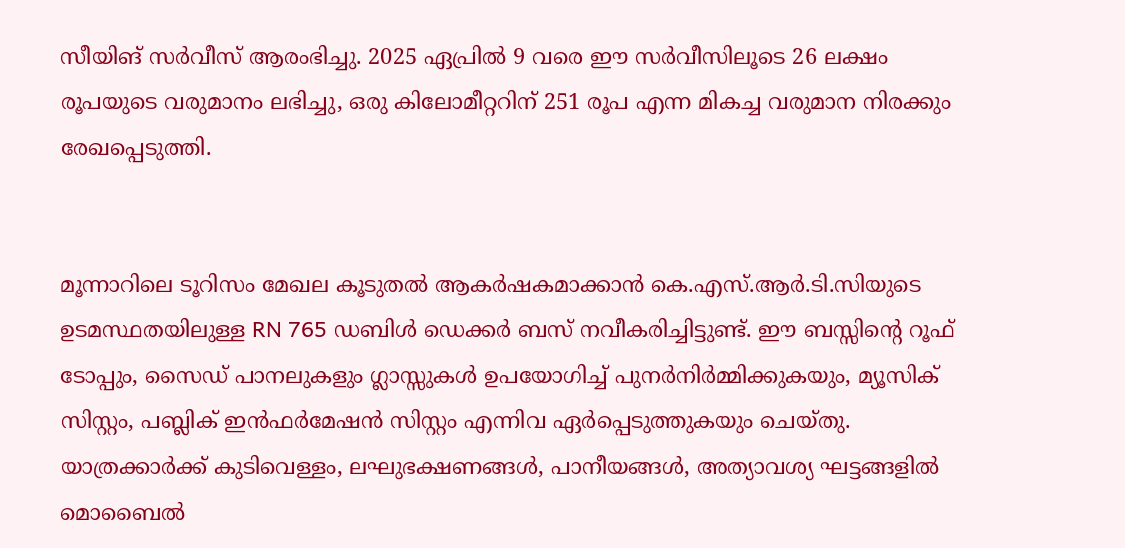സീയിങ് സർവീസ് ആരംഭിച്ചു. 2025 ഏപ്രിൽ 9 വരെ ഈ സർവീസിലൂടെ 26 ലക്ഷം രൂപയുടെ വരുമാനം ലഭിച്ചു, ഒരു കിലോമീറ്ററിന് 251 രൂപ എന്ന മികച്ച വരുമാന നിരക്കും രേഖപ്പെടുത്തി.


മൂന്നാറിലെ ടൂറിസം മേഖല കൂടുതൽ ആകർഷകമാക്കാൻ കെ.എസ്.ആർ.ടി.സിയുടെ ഉടമസ്ഥതയിലുള്ള RN 765 ഡബിൾ ഡെക്കർ ബസ് നവീകരിച്ചിട്ടുണ്ട്. ഈ ബസ്സിന്റെ റൂഫ് ടോപ്പും, സൈഡ് പാനലുകളും ഗ്ലാസ്സുകൾ ഉപയോഗിച്ച് പുനർനിർമ്മിക്കുകയും, മ്യൂസിക് സിസ്റ്റം, പബ്ലിക് ഇൻഫർമേഷൻ സിസ്റ്റം എന്നിവ ഏർപ്പെടുത്തുകയും ചെയ്തു. യാത്രക്കാർക്ക് കുടിവെള്ളം, ലഘുഭക്ഷണങ്ങൾ, പാനീയങ്ങൾ, അത്യാവശ്യ ഘട്ടങ്ങളിൽ മൊബൈൽ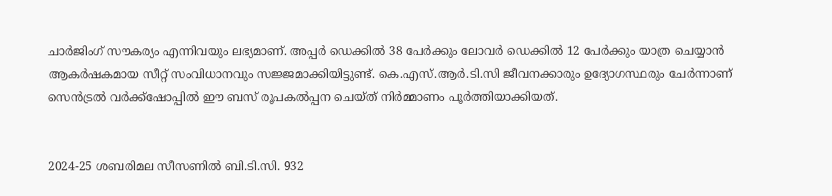ചാർജിംഗ് സൗകര്യം എന്നിവയും ലഭ്യമാണ്. അപ്പർ ഡെക്കിൽ 38 പേർക്കും ലോവർ ഡെക്കിൽ 12 പേർക്കും യാത്ര ചെയ്യാൻ ആകർഷകമായ സീറ്റ് സംവിധാനവും സജ്ജമാക്കിയിട്ടുണ്ട്. കെ.എസ്.ആർ.ടി.സി ജീവനക്കാരും ഉദ്യോഗസ്ഥരും ചേർന്നാണ് സെൻട്രൽ വർക്ക്ഷോപ്പിൽ ഈ ബസ് രൂപകൽപ്പന ചെയ്ത് നിർമ്മാണം പൂർത്തിയാക്കിയത്.


2024-25 ശബരിമല സീസണിൽ ബി.ടി.സി. 932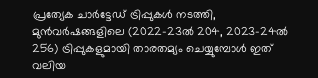പ്രത്യേക ചാർട്ടേഡ് ട്രിപ്പുകൾ നടത്തി, മുൻവർഷങ്ങളിലെ (2022-23ൽ 204, 2023-24ൽ 256) ട്രിപ്പുകളുമായി താരതമ്യം ചെയ്യുമ്പോൾ ഇത് വലിയ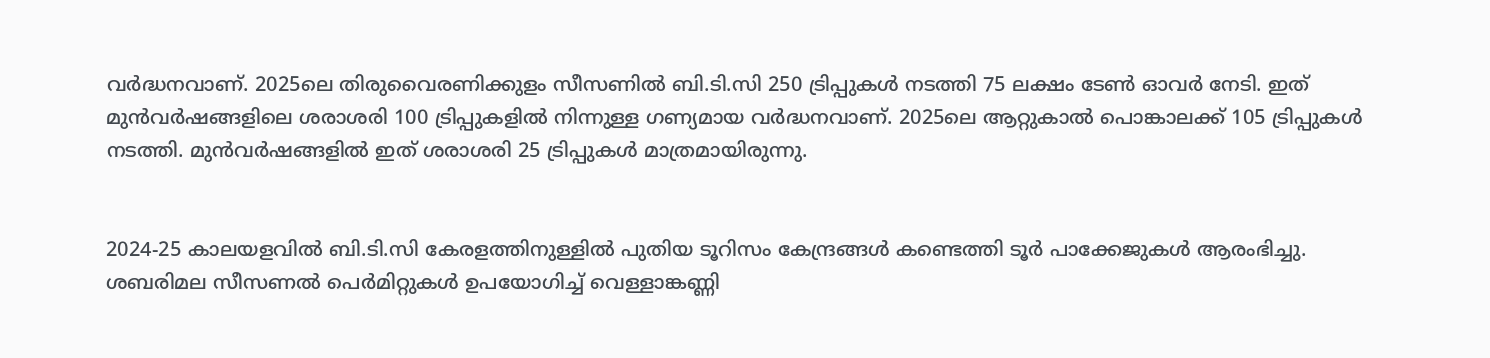വർദ്ധനവാണ്. 2025ലെ തിരുവൈരണിക്കുളം സീസണിൽ ബി.ടി.സി 250 ട്രിപ്പുകൾ നടത്തി 75 ലക്ഷം ടേൺ ഓവർ നേടി. ഇത് മുൻവർഷങ്ങളിലെ ശരാശരി 100 ട്രിപ്പുകളിൽ നിന്നുള്ള ഗണ്യമായ വർദ്ധനവാണ്. 2025ലെ ആറ്റുകാൽ പൊങ്കാലക്ക് 105 ട്രിപ്പുകൾ നടത്തി. മുൻവർഷങ്ങളിൽ ഇത് ശരാശരി 25 ട്രിപ്പുകൾ മാത്രമായിരുന്നു.


2024-25 കാലയളവിൽ ബി.ടി.സി കേരളത്തിനുള്ളിൽ പുതിയ ടൂറിസം കേന്ദ്രങ്ങൾ കണ്ടെത്തി ടൂർ പാക്കേജുകൾ ആരംഭിച്ചു. ശബരിമല സീസണൽ പെർമിറ്റുകൾ ഉപയോഗിച്ച് വെള്ളാങ്കണ്ണി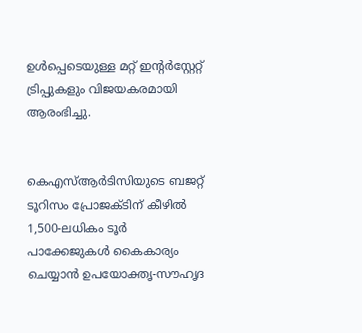ഉൾപ്പെടെയുള്ള മറ്റ് ഇന്റര്‍‌സ്റ്റേറ്റ് ട്രിപ്പുകളും വിജയകരമായി ആരംഭിച്ചു.


കെഎസ്ആർടിസിയുടെ ബജറ്റ് ടൂറിസം പ്രോജക്ടിന് കീഴിൽ 1,500-ലധികം ടൂർ പാക്കേജുകൾ കൈകാര്യം ചെയ്യാൻ ഉപയോക്തൃ-സൗഹൃദ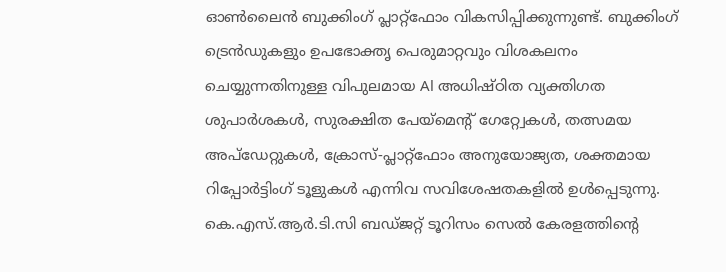ഓൺലൈൻ ബുക്കിംഗ് പ്ലാറ്റ്‌ഫോം വികസിപ്പിക്കുന്നുണ്ട്. ബുക്കിംഗ് ട്രെൻഡുകളും ഉപഭോക്തൃ പെരുമാറ്റവും വിശകലനം ചെയ്യുന്നതിനുള്ള വിപുലമായ Al അധിഷ്ഠിത വ്യക്തിഗത ശുപാർശകൾ, സുരക്ഷിത പേയ്മെന്റ് ഗേറ്റ്വേകൾ, തത്സമയ അപ്ഡേറ്റുകൾ, ക്രോസ്-പ്ലാറ്റ്ഫോം അനുയോജ്യത, ശക്തമായ റിപ്പോർട്ടിംഗ് ടൂളുകൾ എന്നിവ സവിശേഷതകളിൽ ഉൾപ്പെടുന്നു. കെ.എസ്.ആർ.ടി.സി ബഡ്ജറ്റ് ടൂറിസം സെൽ കേരളത്തിന്റെ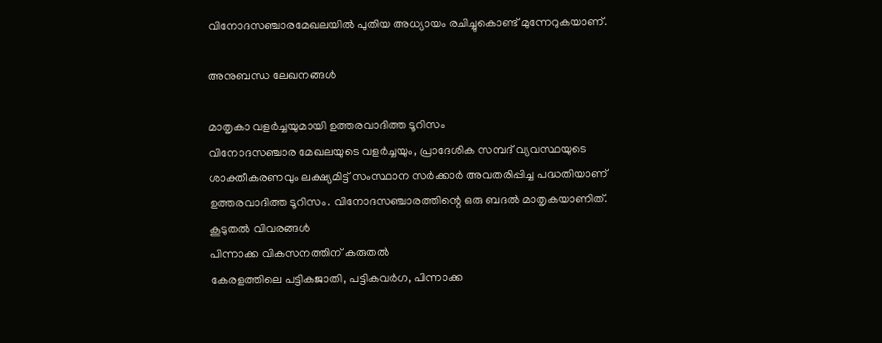വിനോദസഞ്ചാരമേഖലയിൽ പുതിയ അധ്യായം രചിച്ചുകൊണ്ട് മുന്നേറുകയാണ്.

അനുബന്ധ ലേഖനങ്ങൾ

മാതൃകാ വളര്‍ച്ചയുമായി ഉത്തരവാദിത്ത ടൂറിസം
വിനോദസഞ്ചാര മേഖലയുടെ വളർച്ചയും, പ്രാദേശിക സമ്പദ് വ്യവസ്ഥയുടെ ശാക്തീകരണവും ലക്ഷ്യമിട്ട് സംസ്ഥാന സർക്കാർ അവതരിപ്പിച്ച പദ്ധതിയാണ് ഉത്തരവാദിത്ത ടൂറിസം. വിനോദസഞ്ചാരത്തിന്റെ ഒരു ബദൽ മാതൃകയാണിത്.
കൂടുതൽ വിവരങ്ങൾ
പിന്നാക്ക വികസനത്തിന് കരുതല്‍
കേരളത്തിലെ പട്ടികജാതി, പട്ടികവർഗ, പിന്നാക്ക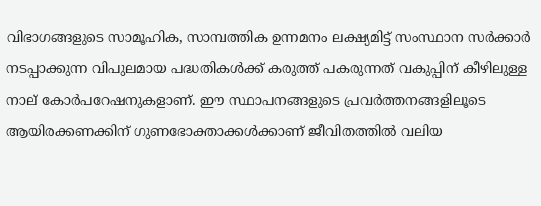വിഭാഗങ്ങളുടെ സാമൂഹിക, സാമ്പത്തിക ഉന്നമനം ലക്ഷ്യമിട്ട് സംസ്ഥാന സർക്കാർ നടപ്പാക്കുന്ന വിപുലമായ പദ്ധതികൾക്ക് കരുത്ത് പകരുന്നത് വകുപ്പിന് കീഴിലുള്ള നാല് കോർപറേഷനുകളാണ്. ഈ സ്ഥാപനങ്ങളുടെ പ്രവർത്തനങ്ങളിലൂടെ ആയിരക്കണക്കിന് ഗുണഭോക്താക്കൾക്കാണ് ജീവിതത്തിൽ വലിയ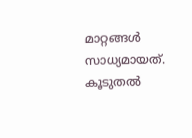മാറ്റങ്ങൾ സാധ്യമായത്.
കൂടുതൽ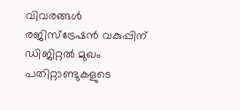വിവരങ്ങൾ
രജിസ്‌ട്രേഷന്‍ വകുപ്പിന് ഡിജിറ്റല്‍ മുഖം
പതിറ്റാണ്ടുകളുടെ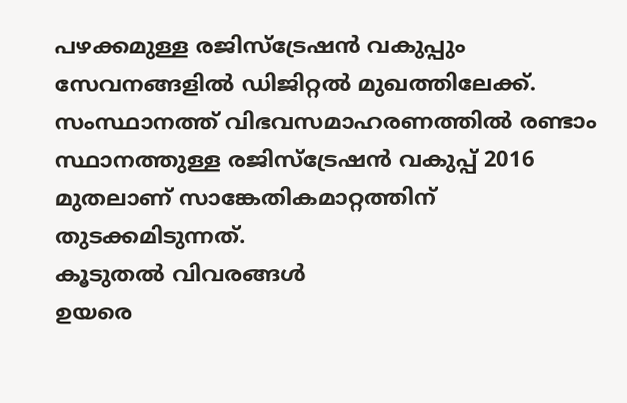പഴക്കമുള്ള രജിസ്‌ട്രേഷൻ വകുപ്പും സേവനങ്ങളിൽ ഡിജിറ്റൽ മുഖത്തിലേക്ക്. സംസ്ഥാനത്ത് വിഭവസമാഹരണത്തിൽ രണ്ടാം സ്ഥാനത്തുള്ള രജിസ്‌ട്രേഷൻ വകുപ്പ് 2016 മുതലാണ് സാങ്കേതികമാറ്റത്തിന് തുടക്കമിടുന്നത്.
കൂടുതൽ വിവരങ്ങൾ
ഉയരെ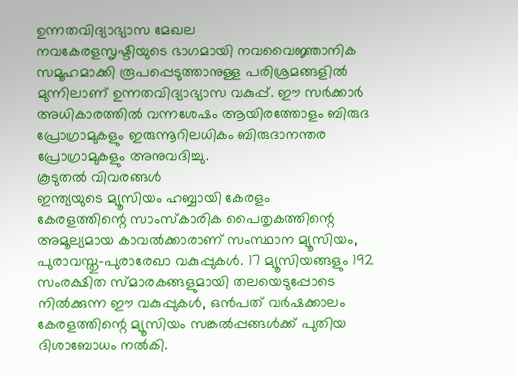ഉന്നതവിദ്യാഭ്യാസ മേഖല
നവകേരളസൃഷ്ടിയുടെ ഭാഗമായി നവവൈജ്ഞാനിക സമൂഹമാക്കി രൂപപ്പെടുത്താനുള്ള പരിശ്രമങ്ങളിൽ മുന്നിലാണ് ഉന്നതവിദ്യാഭ്യാസ വകുപ്പ്. ഈ സർക്കാർ അധികാരത്തിൽ വന്നശേഷം ആയിരത്തോളം ബിരുദ പ്രോഗ്രാമുകളും ഇരുന്നൂറിലധികം ബിരുദാനന്തര പ്രോഗ്രാമുകളും അനുവദിച്ചു.
കൂടുതൽ വിവരങ്ങൾ
ഇന്ത്യയുടെ മ്യൂസിയം ഹബ്ബായി കേരളം
കേരളത്തിന്റെ സാംസ്‌കാരിക പൈതൃകത്തിന്റെ അമൂല്യമായ കാവൽക്കാരാണ് സംസ്ഥാന മ്യൂസിയം, പുരാവസ്തു-പുരാരേഖാ വകുപ്പുകൾ. 17 മ്യൂസിയങ്ങളും 192 സംരക്ഷിത സ്മാരകങ്ങളുമായി തലയെടുപ്പോടെ നിൽക്കുന്ന ഈ വകുപ്പുകൾ, ഒൻപത് വർഷക്കാലം കേരളത്തിന്റെ മ്യൂസിയം സങ്കൽപ്പങ്ങൾക്ക് പുതിയ ദിശാബോധം നൽകി.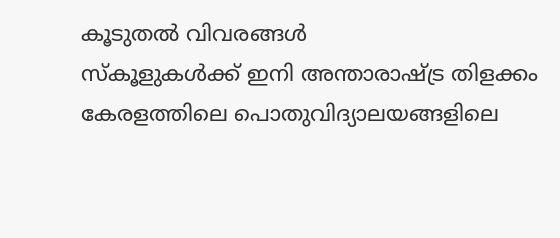കൂടുതൽ വിവരങ്ങൾ
സ്‌കൂളുകള്‍ക്ക് ഇനി അന്താരാഷ്ട്ര തിളക്കം
കേരളത്തിലെ പൊതുവിദ്യാലയങ്ങളിലെ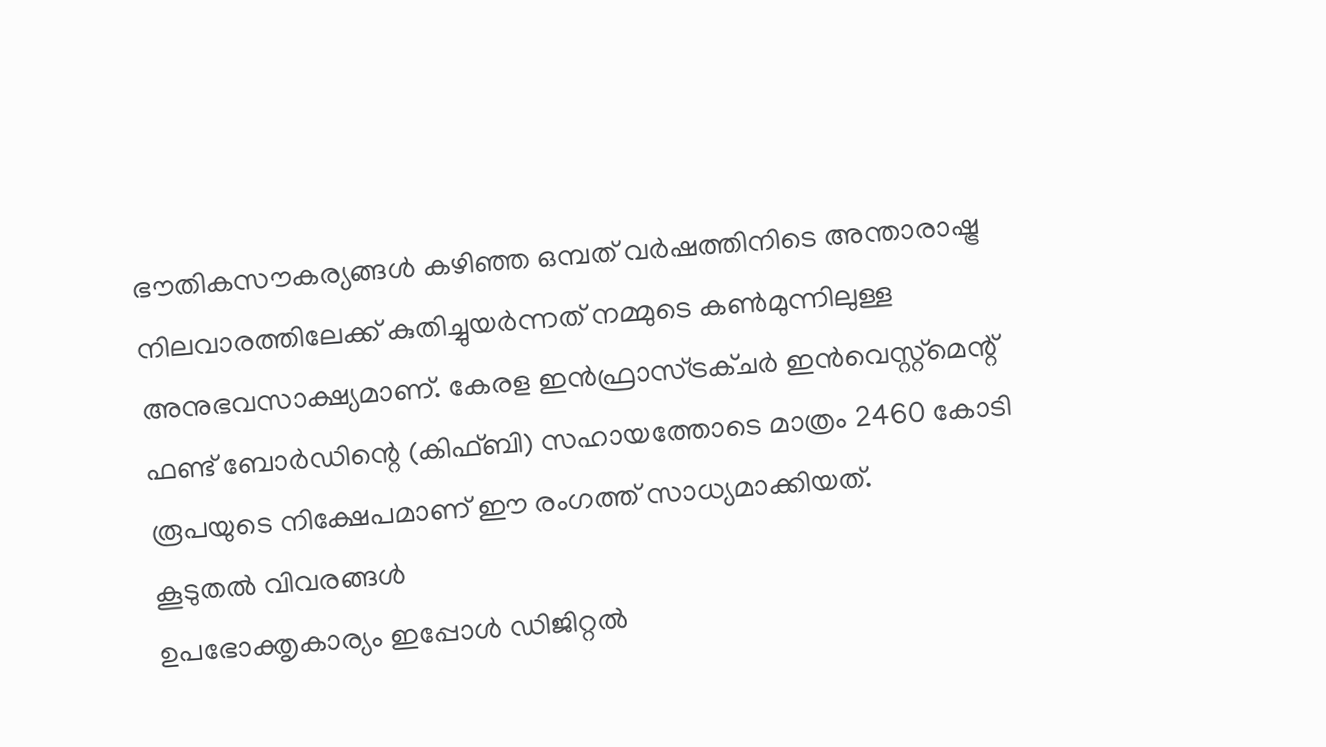ഭൗതികസൗകര്യങ്ങൾ കഴിഞ്ഞ ഒമ്പത് വർഷത്തിനിടെ അന്താരാഷ്ട്ര നിലവാരത്തിലേക്ക് കുതിച്ചുയർന്നത് നമ്മുടെ കൺമുന്നിലുള്ള അനുഭവസാക്ഷ്യമാണ്. കേരള ഇൻഫ്രാസ്ട്രക്ചർ ഇൻവെസ്റ്റ്‌മെന്റ് ഫണ്ട് ബോർഡിന്റെ (കിഫ്ബി) സഹായത്തോടെ മാത്രം 2460 കോടി രൂപയുടെ നിക്ഷേപമാണ് ഈ രംഗത്ത് സാധ്യമാക്കിയത്.
കൂടുതൽ വിവരങ്ങൾ
ഉപഭോക്തൃകാര്യം ഇപ്പോൾ ഡിജിറ്റൽ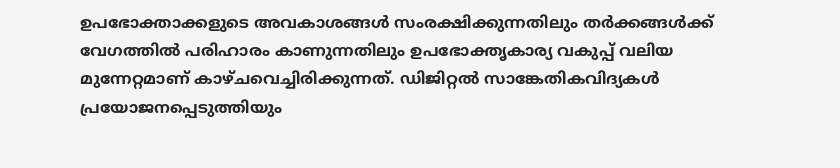ഉപഭോക്താക്കളുടെ അവകാശങ്ങൾ സംരക്ഷിക്കുന്നതിലും തർക്കങ്ങൾക്ക് വേഗത്തിൽ പരിഹാരം കാണുന്നതിലും ഉപഭോക്തൃകാര്യ വകുപ്പ് വലിയ മുന്നേറ്റമാണ് കാഴ്ചവെച്ചിരിക്കുന്നത്. ഡിജിറ്റൽ സാങ്കേതികവിദ്യകൾ പ്രയോജനപ്പെടുത്തിയും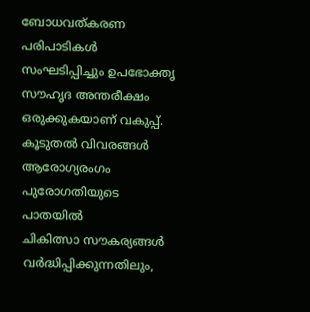ബോധവത്കരണ പരിപാടികൾ സംഘടിപ്പിച്ചും ഉപഭോക്തൃ സൗഹൃദ അന്തരീക്ഷം ഒരുക്കുകയാണ് വകുപ്പ്.
കൂടുതൽ വിവരങ്ങൾ
ആരോഗ്യരംഗം പുരോഗതിയുടെ പാതയിൽ
ചികിത്സാ സൗകര്യങ്ങൾ വർദ്ധിപ്പിക്കുന്നതിലും,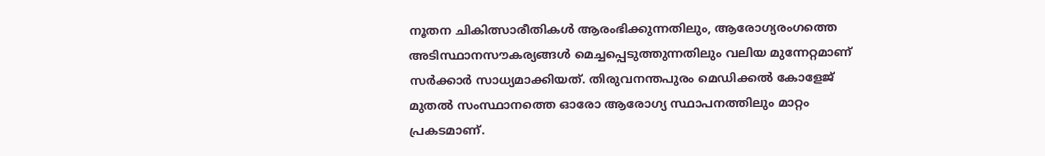നൂതന ചികിത്സാരീതികൾ ആരംഭിക്കുന്നതിലും, ആരോഗ്യരംഗത്തെ അടിസ്ഥാനസൗകര്യങ്ങൾ മെച്ചപ്പെടുത്തുന്നതിലും വലിയ മുന്നേറ്റമാണ് സർക്കാർ സാധ്യമാക്കിയത്. തിരുവനന്തപുരം മെഡിക്കൽ കോളേജ് മുതൽ സംസ്ഥാനത്തെ ഓരോ ആരോഗ്യ സ്ഥാപനത്തിലും മാറ്റം പ്രകടമാണ്.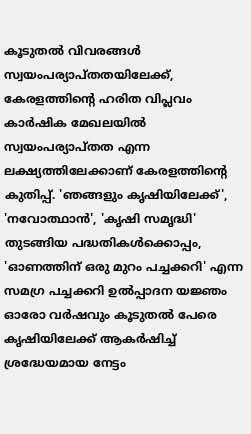കൂടുതൽ വിവരങ്ങൾ
സ്വയംപര്യാപ്തതയിലേക്ക്, കേരളത്തിന്റെ ഹരിത വിപ്ലവം
കാർഷിക മേഖലയിൽ സ്വയംപര്യാപ്തത എന്ന ലക്ഷ്യത്തിലേക്കാണ് കേരളത്തിൻ്റെ കുതിപ്പ്. 'ഞങ്ങളും കൃഷിയിലേക്ക്', 'നവോത്ഥാൻ', 'കൃഷി സമൃദ്ധി' തുടങ്ങിയ പദ്ധതികൾക്കൊപ്പം, 'ഓണത്തിന് ഒരു മുറം പച്ചക്കറി' എന്ന സമഗ്ര പച്ചക്കറി ഉൽപ്പാദന യജ്ഞം ഓരോ വർഷവും കൂടുതൽ പേരെ കൃഷിയിലേക്ക് ആകർഷിച്ച് ശ്രദ്ധേയമായ നേട്ടം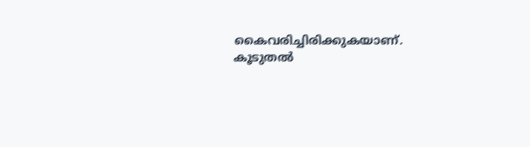കൈവരിച്ചിരിക്കുകയാണ്.
കൂടുതൽ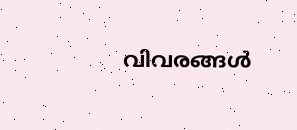വിവരങ്ങൾ